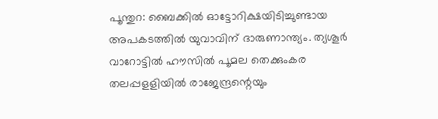പൂന്തുറ: ബൈക്കില്‍ ഓട്ടോറിക്ഷയിടിച്ചുണ്ടായ അപകടത്തില്‍ യുവാവിന് ദാരുണാന്ത്യം. ത്യശൂര്‍ വാറോട്ടില്‍ ഹൗസില്‍ പൂമല തെക്കുംകര തലപ്പളളിയില്‍ രാജേന്ദ്രന്റെയും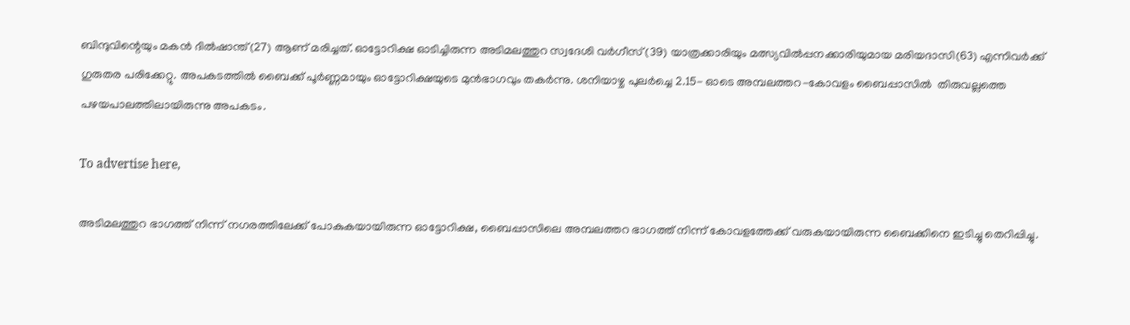ബിന്ദുവിന്റെയും മകന്‍ ദില്‍ഷാന്ത്(27) ആണ് മരിച്ചത്. ഓട്ടോറിക്ഷ ഓടിച്ചിരുന്ന അടിമലത്തുറ സ്വദേശി വര്‍ഗീസ് (39) യാത്രക്കാരിയും മത്സ്യവില്‍പ്പനക്കാരിയുമായ മരിയദാസി(63) എന്നിവര്‍ക്ക് ഗുരുതര പരിക്കേറ്റു. അപകടത്തില്‍ ബൈക്ക് പൂര്‍ണ്ണമായും ഓട്ടോറിക്ഷയുടെ മുന്‍ഭാഗവും തകര്‍ന്നു. ശനിയാഴ്ച പുലര്‍ച്ചെ 2.15- ഓടെ അമ്പലത്തറ-കോവളം ബൈപ്പാസില്‍  തിരുവല്ലത്തെ പഴയപാലത്തിലായിരുന്നു അപകടം.

To advertise here,

അടിമലത്തുറ ഭാഗത്ത് നിന്ന് നഗരത്തിലേക്ക് പോകുകയായിരുന്ന ഓട്ടോറിക്ഷ, ബൈപ്പാസിലെ അമ്പലത്തറ ഭാഗത്ത് നിന്ന് കോവളത്തേക്ക് വരുകയായിരുന്ന ബൈക്കിനെ ഇടിച്ചു തെറിപ്പിച്ചു.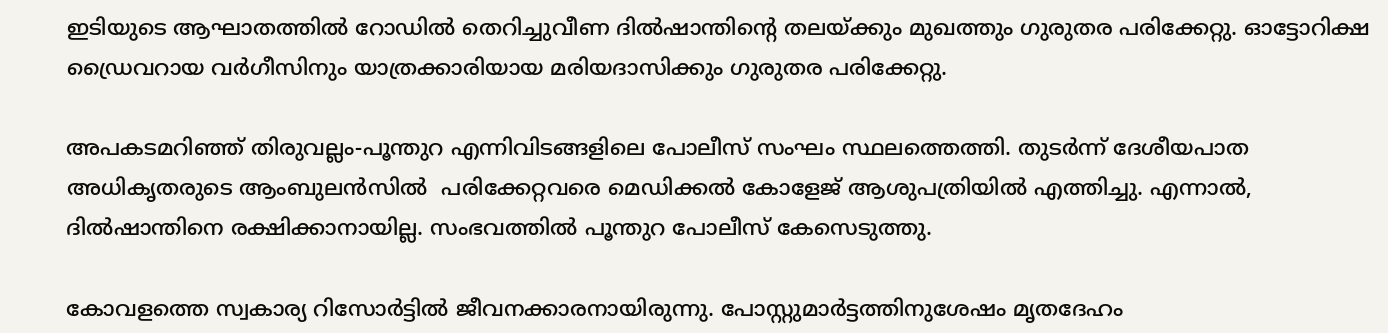ഇടിയുടെ ആഘാതത്തില്‍ റോഡില്‍ തെറിച്ചുവീണ ദില്‍ഷാന്തിന്റെ തലയ്ക്കും മുഖത്തും ഗുരുതര പരിക്കേറ്റു. ഓട്ടോറിക്ഷ ഡ്രൈവറായ വര്‍ഗീസിനും യാത്രക്കാരിയായ മരിയദാസിക്കും ഗുരുതര പരിക്കേറ്റു.

അപകടമറിഞ്ഞ് തിരുവല്ലം-പൂന്തുറ എന്നിവിടങ്ങളിലെ പോലീസ് സംഘം സ്ഥലത്തെത്തി. തുടര്‍ന്ന് ദേശീയപാത അധികൃതരുടെ ആംബുലന്‍സില്‍  പരിക്കേറ്റവരെ മെഡിക്കല്‍ കോളേജ് ആശുപത്രിയില്‍ എത്തിച്ചു. എന്നാല്‍, ദില്‍ഷാന്തിനെ രക്ഷിക്കാനായില്ല. സംഭവത്തിൽ പൂന്തുറ പോലീസ് കേസെടുത്തു.

കോവളത്തെ സ്വകാര്യ റിസോര്‍ട്ടില്‍ ജീവനക്കാരനായിരുന്നു. പോസ്റ്റുമാര്‍ട്ടത്തിനുശേഷം മൃതദേഹം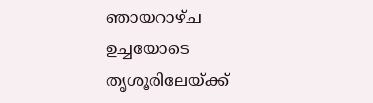ഞായറാഴ്ച ഉച്ചയോടെ തൃശൂരിലേയ്ക്ക്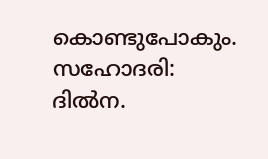കൊണ്ടുപോകും. സഹോദരി: ദില്‍ന.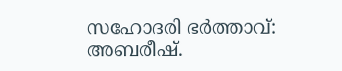സഹോദരി ഭര്‍ത്താവ്: അബരീഷ്.